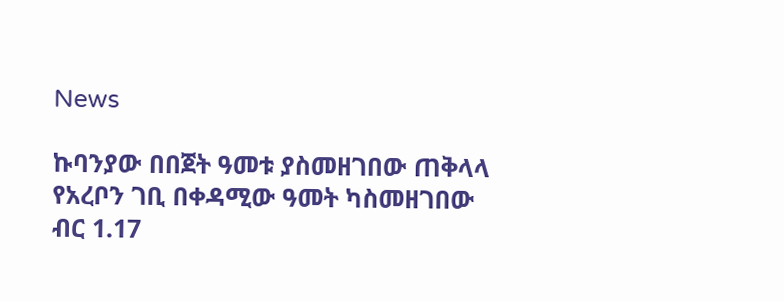News

ኩባንያው በበጀት ዓመቱ ያስመዘገበው ጠቅላላ የአረቦን ገቢ በቀዳሚው ዓመት ካስመዘገበው ብር 1.17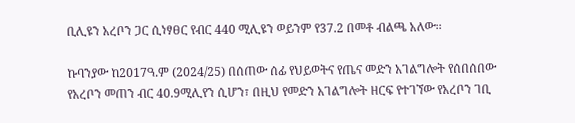ቢሊዩን አረቦን ጋር ሲነፃፀር የብር 440 ሚሊዩን ወይንም የ37.2 በመቶ ብልጫ አለው፡፡

ኩባንያው ከ2017ዓ.ም (2024/25) በሰጠው ሰፊ የህይወትና የጤና መድን አገልግሎት የሰበሰበው የአረቦን መጠን ብር 40.9ሚሊየን ሲሆን፣ በዚህ የመድን አገልግሎት ዘርፍ የተገኘው የአረቦን ገቢ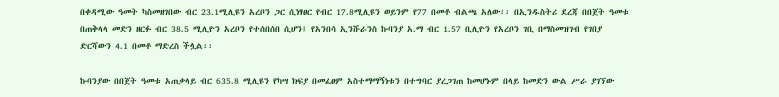በቀዳሚው ዓመት ካስመዘገበው ብር 23.1ሚሊዩን አረቦን ጋር ሲነፃፀር የብር 17.8ሚሊዩን ወይንም የ77 በመቶ ብልጫ አለው፡፡ በኢንዱስትሪ ደረጃ በበጀት ዓመቱ በጠቅላላ መድን ዘርፉ ብር 38.5 ሚሊዮን አረቦን የተሰበሰበ ሲሆን፤ የአንበሳ ኢንሹራንስ ኩባንያ አ.ማ ብር 1.57 ቢሊዮን የአረቦን ገቢ በማስመዝገብ የገበያ ድርሻውን 4.1 በመቶ ማድረስ ችሏል፡፡

ኩባንያው በበጀት ዓመቱ አጠቃላይ ብር 635.8 ሚሊዩን የካሣ ክፍያ በመፈፀም አስተማማኝነቱን በተግባር ያረጋገጠ ከመሆኑም በላይ ከመድን ውል ሥራ ያገኘው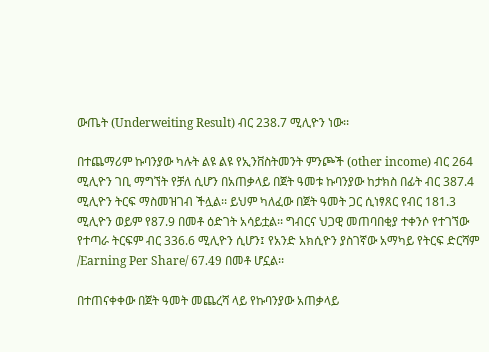ውጤት (Underweiting Result) ብር 238.7 ሚሊዮን ነው፡፡

በተጨማሪም ኩባንያው ካሉት ልዩ ልዩ የኢንቨስትመንት ምንጮች (other income) ብር 264 ሚሊዮን ገቢ ማግኘት የቻለ ሲሆን በአጠቃላይ በጀት ዓመቱ ኩባንያው ከታክስ በፊት ብር 387.4 ሚሊዮን ትርፍ ማስመዝገብ ችሏል፡፡ ይህም ካለፈው በጀት ዓመት ጋር ሲነፃጸር የብር 181.3 ሚሊዮን ወይም የ87.9 በመቶ ዕድገት አሳይቷል፡፡ ግብርና ህጋዊ መጠባበቂያ ተቀንሶ የተገኘው የተጣራ ትርፍም ብር 336.6 ሚሊዮን ሲሆን፤ የአንድ አክሲዮን ያስገኛው አማካይ የትርፍ ድርሻም /Earning Per Share/ 67.49 በመቶ ሆኗል፡፡

በተጠናቀቀው በጀት ዓመት መጨረሻ ላይ የኩባንያው አጠቃላይ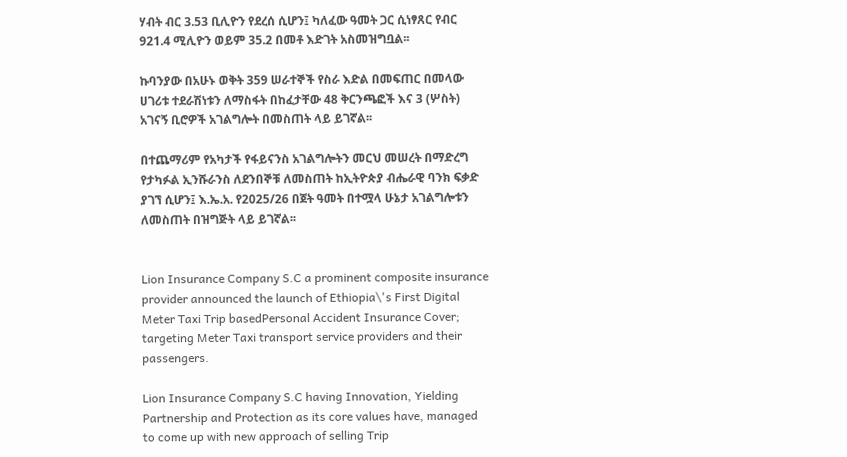ሃብት ብር 3.53 ቢሊዮን የደረሰ ሲሆን፤ ካለፈው ዓመት ጋር ሲነፃጸር የብር 921.4 ሚሊዮን ወይም 35.2 በመቶ እድገት አስመዝግቧል፡፡

ኩባንያው በአሁኑ ወቅት 359 ሠራተኞች የስራ እድል በመፍጠር በመላው ሀገሪቱ ተደራሽነቱን ለማስፋት በከፈታቸው 48 ቅርንጫፎች እና 3 (ሦስት) አገናኝ ቢሮዎች አገልግሎት በመስጠት ላይ ይገኛል፡፡

በተጨማሪም የአካታች የፋይናንስ አገልግሎትን መርህ መሠረት በማድረግ የታካፉል ኢንሹራንስ ለደንበኞቹ ለመስጠት ከኢትዮጵያ ብሔራዊ ባንክ ፍቃድ ያገኘ ሲሆን፤ እ.ኤ.አ. የ2025/26 በጀት ዓመት በተሟላ ሁኔታ አገልግሎቱን ለመስጠት በዝግጅት ላይ ይገኛል፡፡


Lion Insurance Company S.C a prominent composite insurance provider announced the launch of Ethiopia\'s First Digital Meter Taxi Trip basedPersonal Accident Insurance Cover; targeting Meter Taxi transport service providers and their passengers.

Lion Insurance Company S.C having Innovation, Yielding Partnership and Protection as its core values have, managed to come up with new approach of selling Trip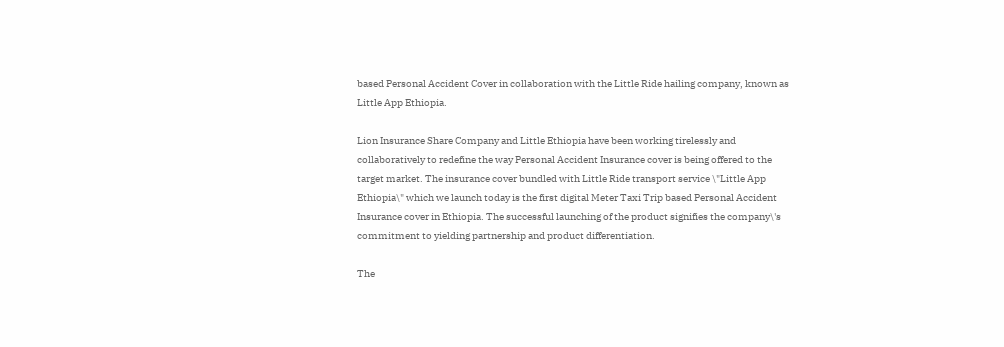based Personal Accident Cover in collaboration with the Little Ride hailing company, known as Little App Ethiopia.

Lion Insurance Share Company and Little Ethiopia have been working tirelessly and collaboratively to redefine the way Personal Accident Insurance cover is being offered to the target market. The insurance cover bundled with Little Ride transport service \"Little App Ethiopia\" which we launch today is the first digital Meter Taxi Trip based Personal Accident Insurance cover in Ethiopia. The successful launching of the product signifies the company\'s commitment to yielding partnership and product differentiation.

The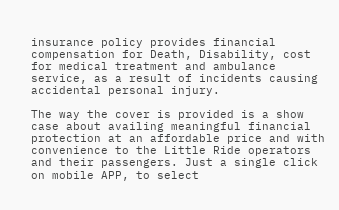insurance policy provides financial compensation for Death, Disability, cost for medical treatment and ambulance service, as a result of incidents causing accidental personal injury.

The way the cover is provided is a show case about availing meaningful financial protection at an affordable price and with convenience to the Little Ride operators and their passengers. Just a single click on mobile APP, to select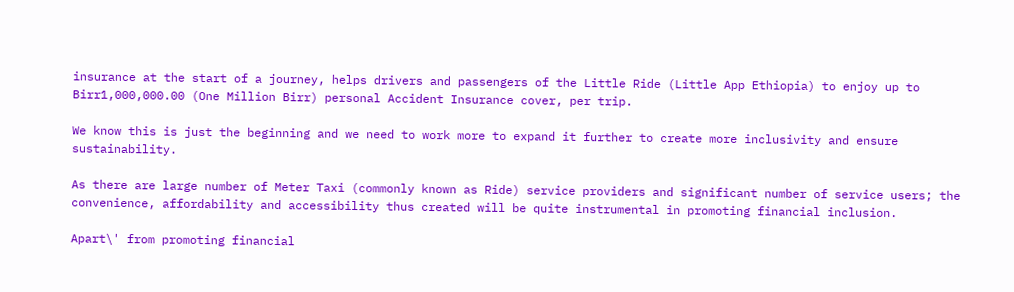insurance at the start of a journey, helps drivers and passengers of the Little Ride (Little App Ethiopia) to enjoy up to Birr1,000,000.00 (One Million Birr) personal Accident Insurance cover, per trip.

We know this is just the beginning and we need to work more to expand it further to create more inclusivity and ensure sustainability.

As there are large number of Meter Taxi (commonly known as Ride) service providers and significant number of service users; the convenience, affordability and accessibility thus created will be quite instrumental in promoting financial inclusion.

Apart\' from promoting financial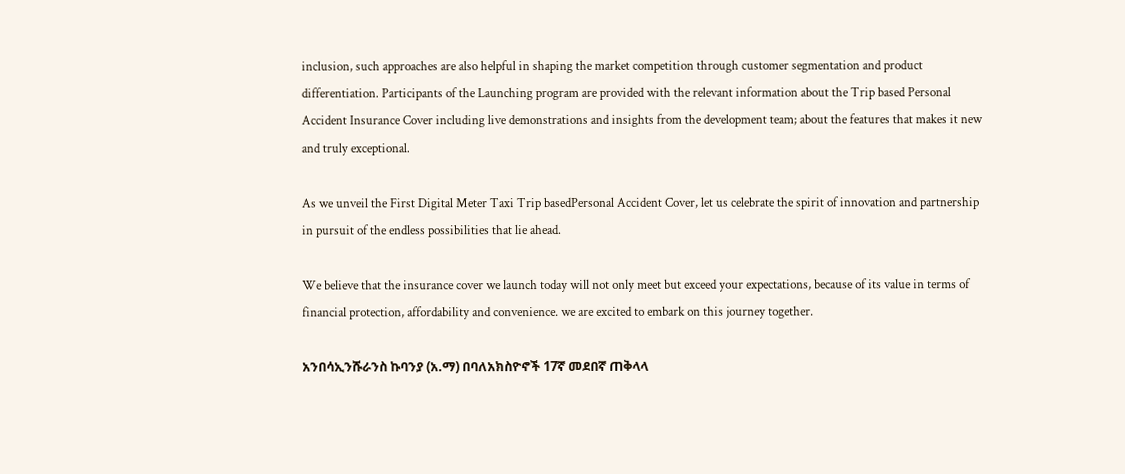inclusion, such approaches are also helpful in shaping the market competition through customer segmentation and product differentiation. Participants of the Launching program are provided with the relevant information about the Trip based Personal Accident Insurance Cover including live demonstrations and insights from the development team; about the features that makes it new and truly exceptional.

As we unveil the First Digital Meter Taxi Trip basedPersonal Accident Cover, let us celebrate the spirit of innovation and partnership in pursuit of the endless possibilities that lie ahead.

We believe that the insurance cover we launch today will not only meet but exceed your expectations, because of its value in terms of financial protection, affordability and convenience. we are excited to embark on this journey together.

አንበሳኢንሹራንስ ኩባንያ (አ.ማ) በባለአክስዮኖች 17ኛ መደበኛ ጠቅላላ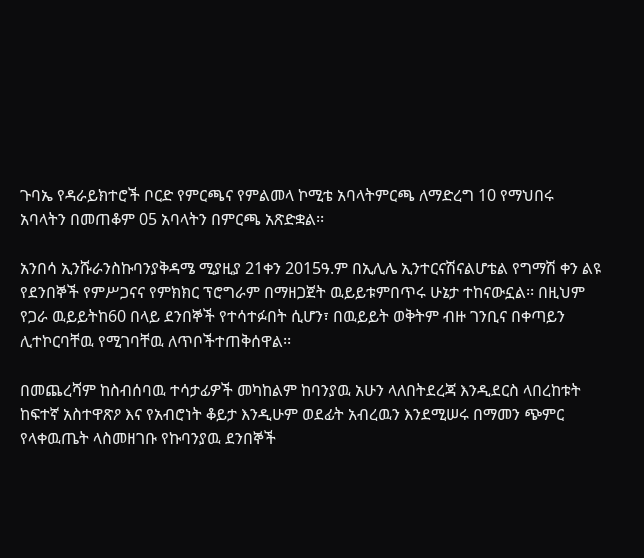ጉባኤ የዳራይክተሮች ቦርድ የምርጫና የምልመላ ኮሚቴ አባላትምርጫ ለማድረግ 10 የማህበሩ አባላትን በመጠቆም 05 አባላትን በምርጫ አጽድቋል፡፡

አንበሳ ኢንሹራንስኩባንያቅዳሜ ሚያዚያ 21ቀን 2015ዓ.ም በኢሊሌ ኢንተርናሽናልሆቴል የግማሽ ቀን ልዩ የደንበኞች የምሥጋናና የምክክር ፕሮግራም በማዘጋጀት ዉይይቱምበጥሩ ሁኔታ ተከናውኗል፡፡ በዚህም የጋራ ዉይይትከ60 በላይ ደንበኞች የተሳተፉበት ሲሆን፣ በዉይይት ወቅትም ብዙ ገንቢና በቀጣይን ሊተኮርባቸዉ የሚገባቸዉ ለጥቦችተጠቅሰዋል፡፡

በመጨረሻም ከስብሰባዉ ተሳታፊዎች መካከልም ከባንያዉ አሁን ላለበትደረጃ እንዲደርስ ላበረከቱት ከፍተኛ አስተዋጽዖ እና የአብሮነት ቆይታ እንዲሁም ወደፊት አብረዉን እንደሚሠሩ በማመን ጭምር የላቀዉጤት ላስመዘገቡ የኩባንያዉ ደንበኞች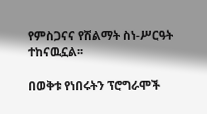የምስጋናና የሽልማት ስነ-ሥርዓት ተከናዉኗል፡፡

በወቅቱ የነበሩትን ፕሮግራሞች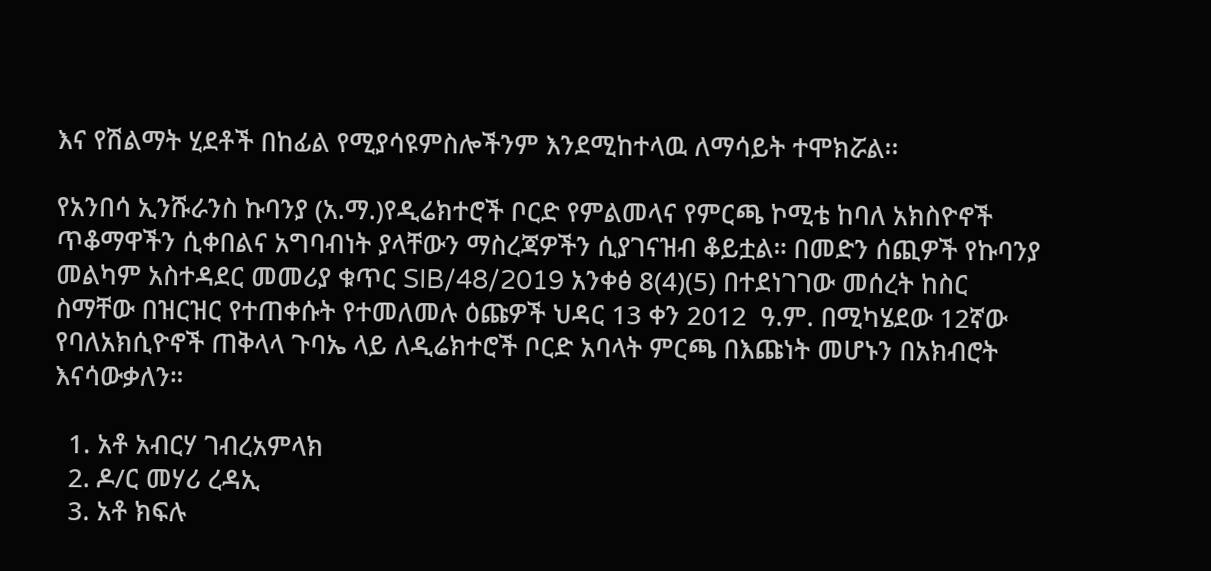እና የሽልማት ሂደቶች በከፊል የሚያሳዩምስሎችንም እንደሚከተላዉ ለማሳይት ተሞክሯል፡፡

የአንበሳ ኢንሹራንስ ኩባንያ (አ.ማ.)የዲሬክተሮች ቦርድ የምልመላና የምርጫ ኮሚቴ ከባለ አክስዮኖች ጥቆማዋችን ሲቀበልና አግባብነት ያላቸውን ማስረጃዎችን ሲያገናዝብ ቆይቷል። በመድን ሰጪዎች የኩባንያ መልካም አስተዳደር መመሪያ ቁጥር SIB/48/2019 አንቀፅ 8(4)(5) በተደነገገው መሰረት ከስር ስማቸው በዝርዝር የተጠቀሱት የተመለመሉ ዕጩዎች ህዳር 13 ቀን 2012  ዓ.ም. በሚካሄደው 12ኛው የባለአክሲዮኖች ጠቅላላ ጉባኤ ላይ ለዲሬክተሮች ቦርድ አባላት ምርጫ በእጩነት መሆኑን በአክብሮት እናሳውቃለን።

  1. አቶ አብርሃ ገብረአምላክ
  2. ዶ/ር መሃሪ ረዳኢ
  3. አቶ ክፍሉ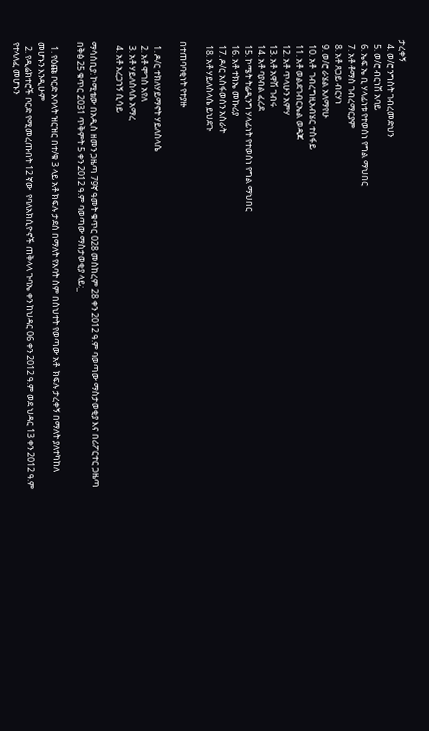ታረቀኝ
  4. ወ/ሮ ንግስት ገብረመድህን
  5. ወ/ሮ ብርነሽ አባይ
  6. ኤፍ ኤ ቢ ሃላፊነቱ የተወሰነ የግል ማህበር
  7. አቶ ቶማስ ገብረማርያም
  8. አቶ ጸጋይ ብርሃነ
  9. ወ/ሮ ራሄል አለማየሁ
  10. አቶ  ገብረግዚአብሄር ተስፋይ
  11. አቶ ወልደገብርኤል ወዳጆ
  12. አቶ ጥላሁን አምሃ
  13. አቶ አዋሽ ገብሩ
  14. አቶ ባያብል ፈረደ
  15. ኮሜት ትሬዲንግ ሃላፊነት የተወሰነ የግል ማህበር
  16. አቶ ተክኤ መኩሪያ
  17. ዶ/ር አስፋወሰን አስራት
  18. አቶ ሃይለስላሴ ይህደጉ

በተጠባባቂነት የተያዙ

  1. ዶ/ር ተክለሃይማኖት ሃይለስላሴ
  2. አቶ ሞገስ አየለ
  3. አቶ ሃይለስላሴ አማረ
  4. አቶ አረጋኀኝ ሲሳይ

ማሳሰቢያ: ኮሚቴው በአዲስ ዘመን ጋዜጣ 79ኛ ዓመት ቁጥር 028 መስከረም 28 ቀን 2012 ዓ.ም ባወጣው ማስታወቂያ እና በሪፖርተር ጋዜጣ በቅፅ 25 ቁጥር 2031 ጥቅምት 5 ቀን 2012 ዓ.ም ባወጣው ማስታወቂያ ላይ:_

  1. የዕጩ ቦርድ አባላት ዝርዝር በተ/ቁ 3 ላይ አቶ ክፍሉ ታደሰ በማለት የአባት ስም በስህተት የወጣው አቶ  ክፍሉ ታረቀኝ በማለት ያለተካከለ መሆኑን እንዲሁም
  2. የዲሬክተሮች ቦርድ የሚመረጡበት 12 ኛው  የባለአክሲዮኖች ጠቅላላ ጉባኤ ቀን ከህዳር 06 ቀን 2012 ዓ.ም ወደ ህዳር 13 ቀን 2012 ዓ.ም የተላለፈ መሆኑን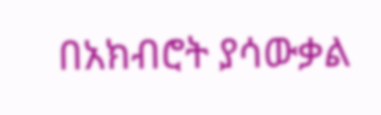በአክብሮት ያሳውቃል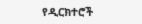የዲርክተሮች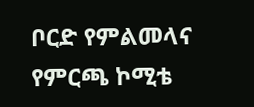ቦርድ የምልመላና የምርጫ ኮሚቴ